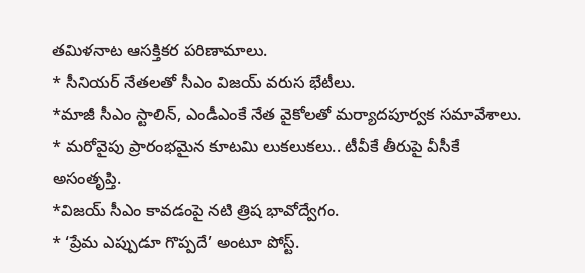తమిళనాట ఆసక్తికర పరిణామాలు.
* సీనియర్ నేతలతో సీఎం విజయ్ వరుస భేటీలు.
*మాజీ సీఎం స్టాలిన్, ఎండీఎంకే నేత వైకోలతో మర్యాదపూర్వక సమావేశాలు.
* మరోవైపు ప్రారంభమైన కూటమి లుకలుకలు.. టీవీకే తీరుపై వీసీకే అసంతృప్తి.
*విజయ్ సీఎం కావడంపై నటి త్రిష భావోద్వేగం.
* ‘ప్రేమ ఎప్పుడూ గొప్పదే’ అంటూ పోస్ట్.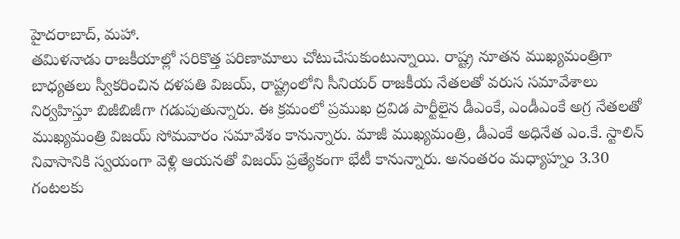హైదరాబాద్, మహా.
తమిళనాడు రాజకీయాల్లో సరికొత్త పరిణామాలు చోటుచేసుకుంటున్నాయి. రాష్ట్ర నూతన ముఖ్యమంత్రిగా బాధ్యతలు స్వీకరించిన దళపతి విజయ్, రాష్ట్రంలోని సీనియర్ రాజకీయ నేతలతో వరుస సమావేశాలు నిర్వహిస్తూ బిజీబిజీగా గడుపుతున్నారు. ఈ క్రమంలో ప్రముఖ ద్రవిడ పార్టీలైన డీఎంకే, ఎండీఎంకే అగ్ర నేతలతో ముఖ్యమంత్రి విజయ్ సోమవారం సమావేశం కానున్నారు. మాజీ ముఖ్యమంత్రి, డీఎంకే అధినేత ఎం.కే. స్టాలిన్ నివాసానికి స్వయంగా వెళ్లి ఆయనతో విజయ్ ప్రత్యేకంగా భేటీ కానున్నారు. అనంతరం మధ్యాహ్నం 3.30 గంటలకు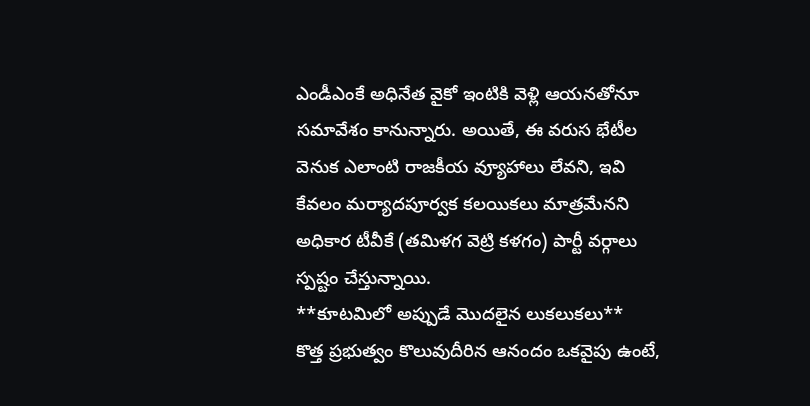ఎండీఎంకే అధినేత వైకో ఇంటికి వెళ్లి ఆయనతోనూ సమావేశం కానున్నారు. అయితే, ఈ వరుస భేటీల వెనుక ఎలాంటి రాజకీయ వ్యూహాలు లేవని, ఇవి కేవలం మర్యాదపూర్వక కలయికలు మాత్రమేనని అధికార టీవీకే (తమిళగ వెట్రి కళగం) పార్టీ వర్గాలు స్పష్టం చేస్తున్నాయి.
**కూటమిలో అప్పుడే మొదలైన లుకలుకలు**
కొత్త ప్రభుత్వం కొలువుదీరిన ఆనందం ఒకవైపు ఉంటే,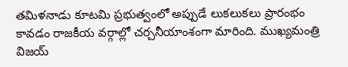తమిళనాడు కూటమి ప్రభుత్వంలో అప్పుడే లుకలుకలు ప్రారంభం కావడం రాజకీయ వర్గాల్లో చర్చనీయాంశంగా మారింది. ముఖ్యమంత్రి విజయ్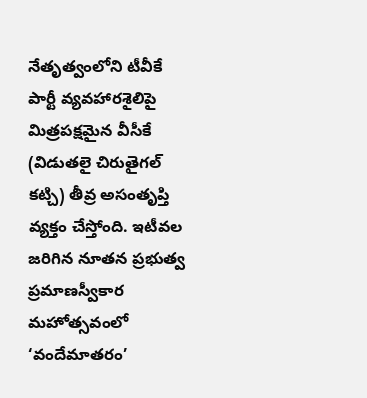నేతృత్వంలోని టీవీకే పార్టీ వ్యవహారశైలిపై మిత్రపక్షమైన వీసీకే (విడుతలై చిరుతైగల్ కట్చి) తీవ్ర అసంతృప్తి వ్యక్తం చేస్తోంది. ఇటీవల జరిగిన నూతన ప్రభుత్వ ప్రమాణస్వీకార మహోత్సవంలో ‘వందేమాతరం’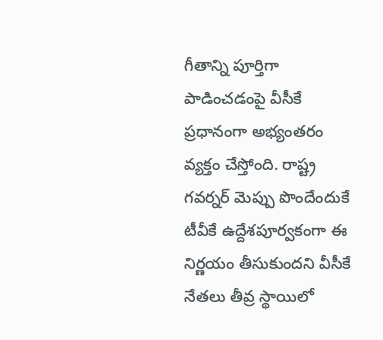గీతాన్ని పూర్తిగా పాడించడంపై వీసీకే ప్రధానంగా అభ్యంతరం వ్యక్తం చేస్తోంది. రాష్ట్ర గవర్నర్ మెప్పు పొందేందుకే టీవీకే ఉద్దేశపూర్వకంగా ఈ నిర్ణయం తీసుకుందని వీసీకే నేతలు తీవ్ర స్థాయిలో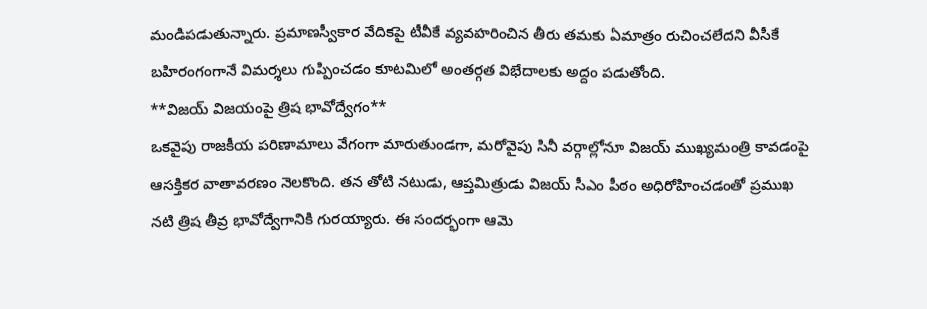మండిపడుతున్నారు. ప్రమాణస్వీకార వేదికపై టీవీకే వ్యవహరించిన తీరు తమకు ఏమాత్రం రుచించలేదని వీసీకే బహిరంగంగానే విమర్శలు గుప్పించడం కూటమిలో అంతర్గత విభేదాలకు అద్దం పడుతోంది.
**విజయ్ విజయంపై త్రిష భావోద్వేగం**
ఒకవైపు రాజకీయ పరిణామాలు వేగంగా మారుతుండగా, మరోవైపు సినీ వర్గాల్లోనూ విజయ్ ముఖ్యమంత్రి కావడంపై ఆసక్తికర వాతావరణం నెలకొంది. తన తోటి నటుడు, ఆప్తమిత్రుడు విజయ్ సీఎం పీఠం అధిరోహించడంతో ప్రముఖ నటి త్రిష తీవ్ర భావోద్వేగానికి గురయ్యారు. ఈ సందర్భంగా ఆమె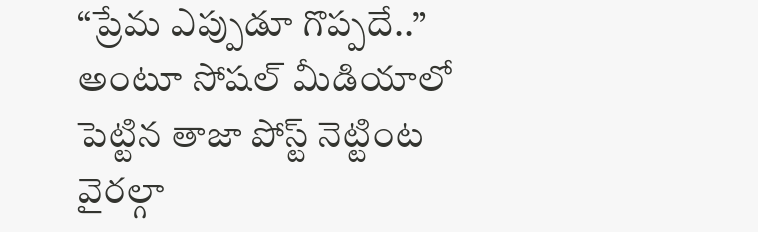“ప్రేమ ఎప్పుడూ గొప్పదే..” అంటూ సోషల్ మీడియాలో పెట్టిన తాజా పోస్ట్ నెట్టింట వైరల్గా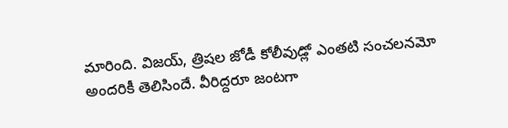మారింది. విజయ్, త్రిషల జోడీ కోలీవుడ్లో ఎంతటి సంచలనమో అందరికీ తెలిసిందే. వీరిద్దరూ జంటగా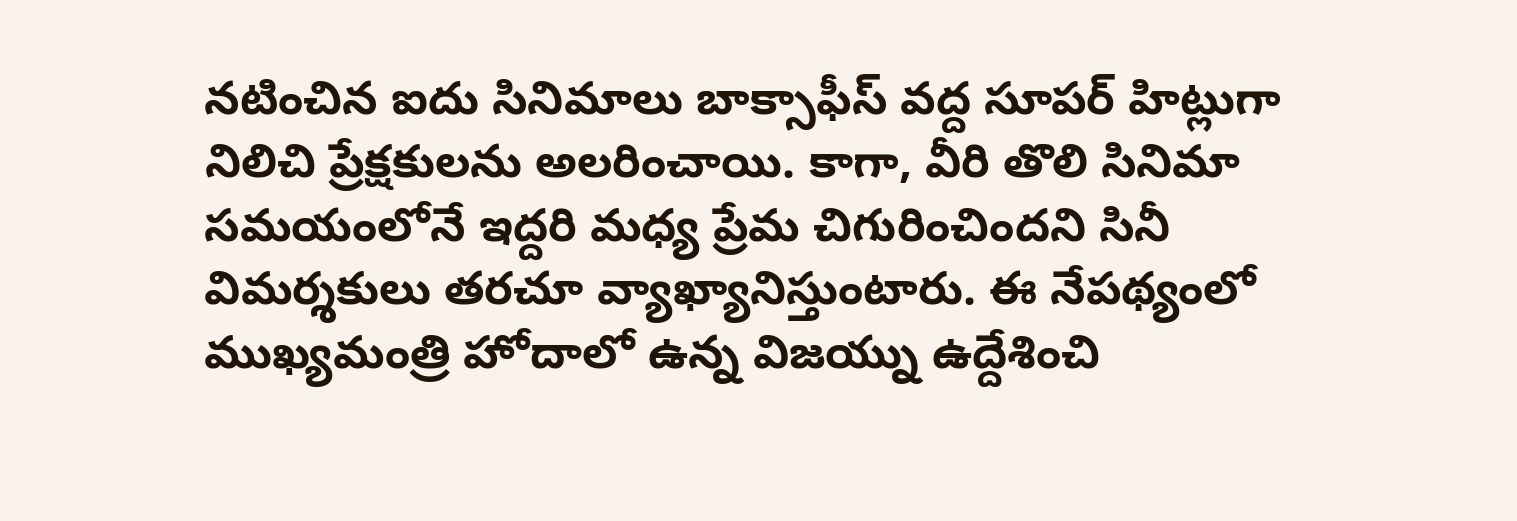నటించిన ఐదు సినిమాలు బాక్సాఫీస్ వద్ద సూపర్ హిట్లుగా నిలిచి ప్రేక్షకులను అలరించాయి. కాగా, వీరి తొలి సినిమా సమయంలోనే ఇద్దరి మధ్య ప్రేమ చిగురించిందని సినీ విమర్శకులు తరచూ వ్యాఖ్యానిస్తుంటారు. ఈ నేపథ్యంలో ముఖ్యమంత్రి హోదాలో ఉన్న విజయ్ను ఉద్దేశించి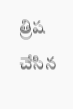త్రిష చేసిన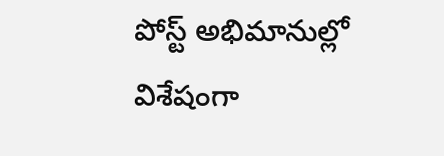పోస్ట్ అభిమానుల్లో విశేషంగా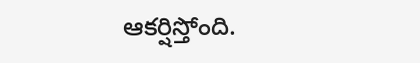ఆకర్షిస్తోంది.